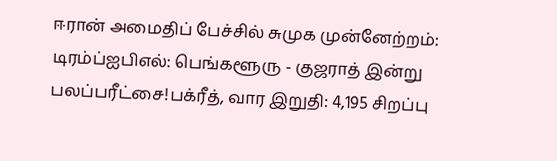ஈரான் அமைதிப் பேச்சில் சுமுக முன்னேற்றம்: டிரம்ப்ஐபிஎல்: பெங்களூரு - குஜராத் இன்று பலப்பரீட்சை!பக்ரீத், வார இறுதி: 4,195 சிறப்பு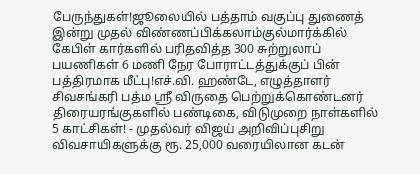பேருந்துகள்!ஜூலையில் பத்தாம் வகுப்பு துணைத் இன்று முதல் விண்ணப்பிக்கலாம்குல்மார்க்கில் கேபிள் கார்களில் பரிதவித்த 300 சுற்றுலாப் பயணிகள் 6 மணி நேர போராட்டத்துக்குப் பின் பத்திரமாக மீட்பு!எச்.வி. ஹண்டே, எழுத்தாளர் சிவசங்கரி பத்ம ஸ்ரீ விருதை பெற்றுக்கொண்டனர் திரையரங்குகளில் பண்டிகை, விடுமுறை நாள்களில் 5 காட்சிகள்! - முதல்வர் விஜய் அறிவிப்புசிறு விவசாயிகளுக்கு ரூ. 25,000 வரையிலான கடன்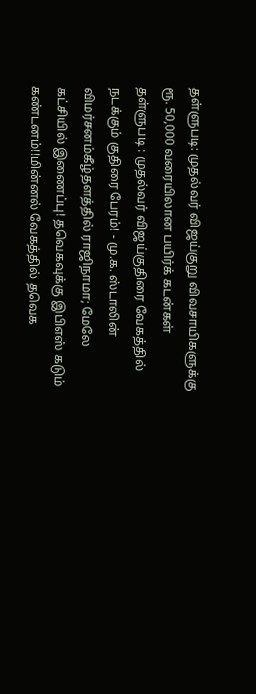தள்ளுபடி: முதல்வர் விஜய்குறு விவசாயிகளுக்கு ரூ. 50,000 வரையிலான பயிர்க் கடன்கள் தள்ளுபடி : முதல்வர் விஜய்குதிரை வேகத்தில் நடக்கும் குதிரை பேரம்! - மு.க. ஸ்டாலின் விமர்சனம்கீழ்தளத்தில் ராஜிநாமா; மேலே கட்சியில் இணைப்பு! தவெகவுக்கு இபிஎஸ் கடும் கண்டனம்!!மின்னல் வேகத்தில் தவெக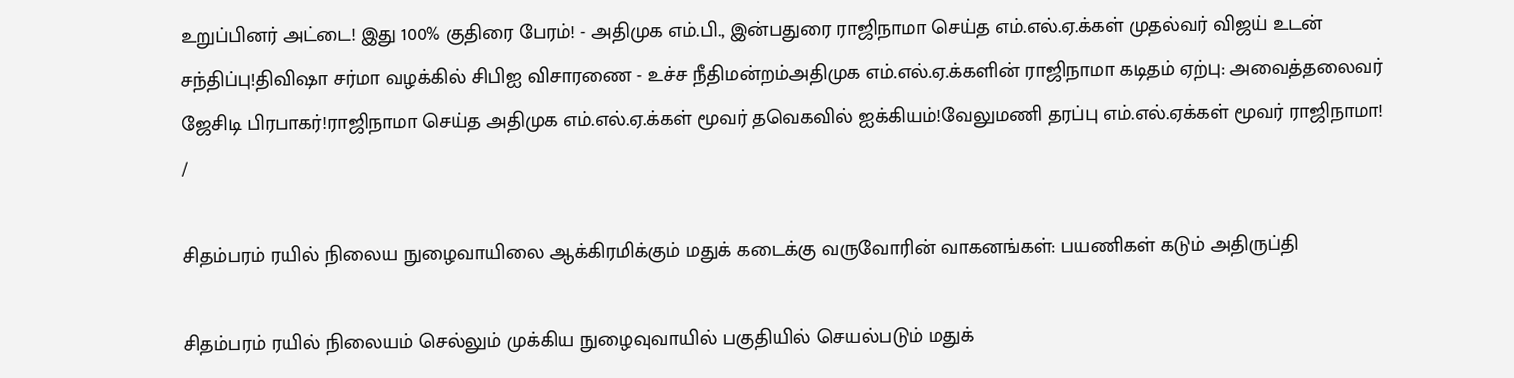உறுப்பினர் அட்டை! இது 100% குதிரை பேரம்! - அதிமுக எம்.பி., இன்பதுரை ராஜிநாமா செய்த எம்.எல்.ஏ.க்கள் முதல்வர் விஜய் உடன் சந்திப்பு!திவிஷா சர்மா வழக்கில் சிபிஐ விசாரணை - உச்ச நீதிமன்றம்அதிமுக எம்.எல்.ஏ.க்களின் ராஜிநாமா கடிதம் ஏற்பு: அவைத்தலைவர் ஜேசிடி பிரபாகர்!ராஜிநாமா செய்த அதிமுக எம்.எல்.ஏ.க்கள் மூவர் தவெகவில் ஐக்கியம்!வேலுமணி தரப்பு எம்.எல்.ஏக்கள் மூவர் ராஜிநாமா!
/

சிதம்பரம் ரயில் நிலைய நுழைவாயிலை ஆக்கிரமிக்கும் மதுக் கடைக்கு வருவோரின் வாகனங்கள்: பயணிகள் கடும் அதிருப்தி

சிதம்பரம் ரயில் நிலையம் செல்லும் முக்கிய நுழைவுவாயில் பகுதியில் செயல்படும் மதுக்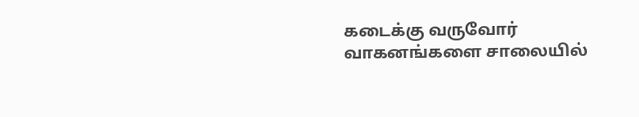கடைக்கு வருவோர் வாகனங்களை சாலையில்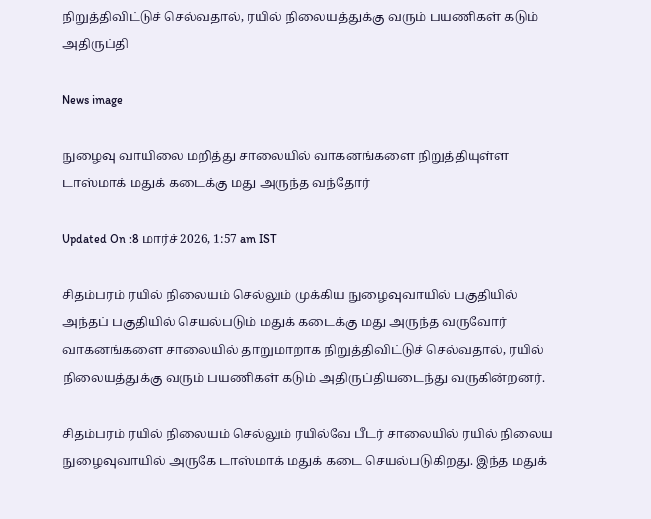நிறுத்திவிட்டுச் செல்வதால், ரயில் நிலையத்துக்கு வரும் பயணிகள் கடும் அதிருப்தி

News image

நுழைவு வாயிலை மறித்து சாலையில் வாகனங்களை நிறுத்தியுள்ள டாஸ்மாக் மதுக் கடைக்கு மது அருந்த வந்தோர்

Updated On :8 மார்ச் 2026, 1:57 am IST

சிதம்பரம் ரயில் நிலையம் செல்லும் முக்கிய நுழைவுவாயில் பகுதியில் அந்தப் பகுதியில் செயல்படும் மதுக் கடைக்கு மது அருந்த வருவோர் வாகனங்களை சாலையில் தாறுமாறாக நிறுத்திவிட்டுச் செல்வதால், ரயில் நிலையத்துக்கு வரும் பயணிகள் கடும் அதிருப்தியடைந்து வருகின்றனர்.

சிதம்பரம் ரயில் நிலையம் செல்லும் ரயில்வே பீடர் சாலையில் ரயில் நிலைய நுழைவுவாயில் அருகே டாஸ்மாக் மதுக் கடை செயல்படுகிறது. இந்த மதுக்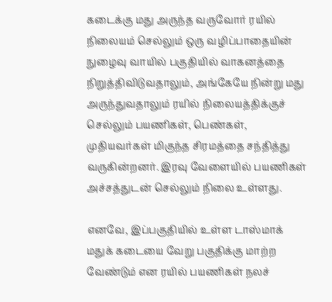கடைக்கு மது அருந்த வருவோர் ரயில் நிலையம் செல்லும் ஒரு வழிப்பாதையின் நுழைவு வாயில் பகுதியில் வாகனத்தை நிறுத்திவிடுவதாலும், அங்கேயே நின்று மது அருந்துவதாலும் ரயில் நிலையத்திக்குச் செல்லும் பயணிகள், பெண்கள், முதியவர்கள் மிகுந்த சிரமத்தை சந்தித்து வருகின்றனர். இரவு வேளையில் பயணிகள் அச்சத்துடன் செல்லும் நிலை உள்ளது.

எனவே, இப்பகுதியில் உள்ள டாஸ்மாக் மதுக் கடையை வேறு பகுதிக்கு மாற்ற வேண்டும் என ரயில் பயணிகள் நலச்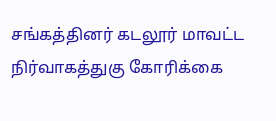சங்கத்தினர் கடலூர் மாவட்ட நிர்வாகத்துகு கோரிக்கை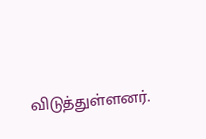விடுத்துள்ளனர்.